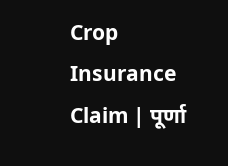Crop Insurance Claim | पूर्णा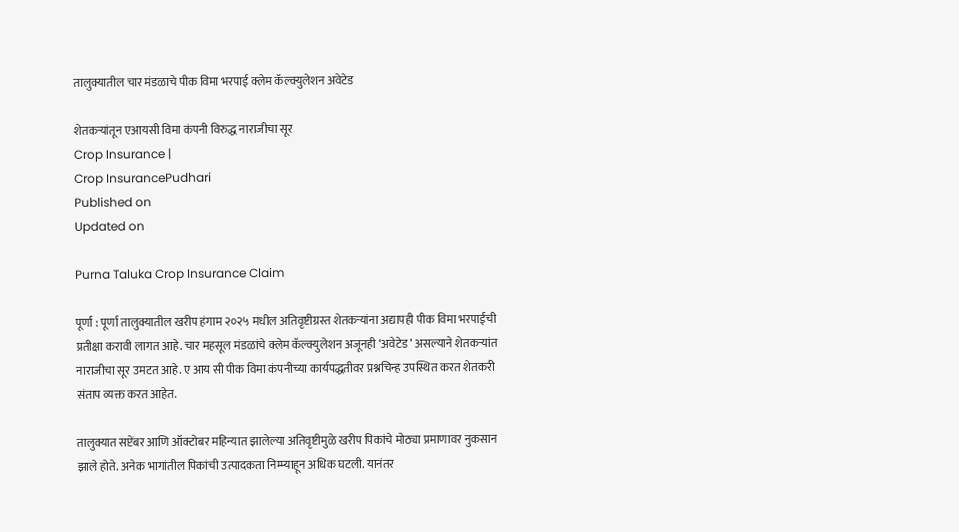तालुक्यातील चार मंडळाचे पीक विमा भरपाई क्लेम कॅल्क्युलेशन अवेटेड

शेतकऱ्यांतून एआयसी विमा कंपनी विरुद्ध नाराजीचा सूर
Crop Insurance |
Crop InsurancePudhari
Published on
Updated on

Purna Taluka Crop Insurance Claim

पूर्णा : पूर्णा तालुक्यातील खरीप हंगाम २०२५ मधील अतिवृष्टीग्रस्त शेतकऱ्यांना अद्यापही पीक विमा भरपाईची प्रतीक्षा करावी लागत आहे. चार महसूल मंडळांचे क्लेम कॅल्क्युलेशन अजूनही ‘अवेटेड’ असल्याने शेतकऱ्यांत नाराजीचा सूर उमटत आहे. ए आय सी पीक विमा कंपनीच्या कार्यपद्धतीवर प्रश्नचिन्ह उपस्थित करत शेतकरी संताप व्यक्त करत आहेत.

तालुक्यात सप्टेंबर आणि ऑक्टोबर महिन्यात झालेल्या अतिवृष्टीमुळे खरीप पिकांचे मोठ्या प्रमाणावर नुकसान झाले होते. अनेक भागांतील पिकांची उत्पादकता निम्म्याहून अधिक घटली. यानंतर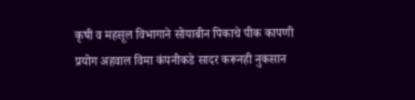कृषी व महसूल विभागाने सोयाबीन पिकाचे पीक कापणी प्रयोग अहवाल विमा कंपनीकडे सादर करूनही नुकसान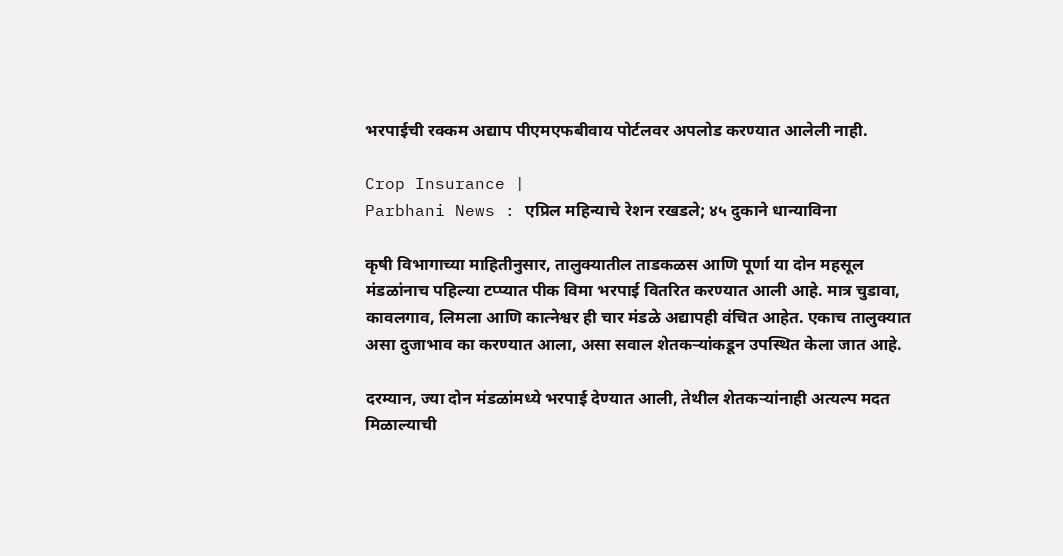भरपाईची रक्कम अद्याप पीएमएफबीवाय पोर्टलवर अपलोड करण्यात आलेली नाही.

Crop Insurance |
Parbhani News : एप्रिल महिन्याचे रेशन रखडले; ४५ दुकाने धान्याविना

कृषी विभागाच्या माहितीनुसार, तालुक्यातील ताडकळस आणि पूर्णा या दोन महसूल मंडळांनाच पहिल्या टप्प्यात पीक विमा भरपाई वितरित करण्यात आली आहे. मात्र चुडावा, कावलगाव, लिमला आणि कात्नेश्वर ही चार मंडळे अद्यापही वंचित आहेत. एकाच तालुक्यात असा दुजाभाव का करण्यात आला, असा सवाल शेतकऱ्यांकडून उपस्थित केला जात आहे.

दरम्यान, ज्या दोन मंडळांमध्ये भरपाई देण्यात आली, तेथील शेतकऱ्यांनाही अत्यल्प मदत मिळाल्याची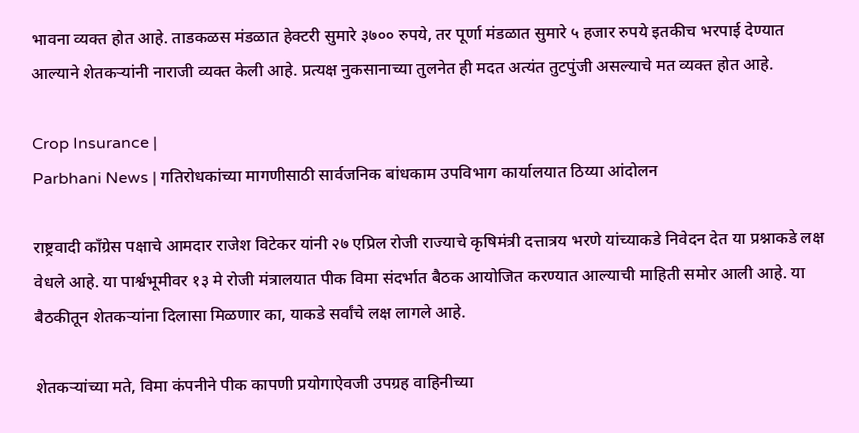भावना व्यक्त होत आहे. ताडकळस मंडळात हेक्टरी सुमारे ३७०० रुपये, तर पूर्णा मंडळात सुमारे ५ हजार रुपये इतकीच भरपाई देण्यात आल्याने शेतकऱ्यांनी नाराजी व्यक्त केली आहे. प्रत्यक्ष नुकसानाच्या तुलनेत ही मदत अत्यंत तुटपुंजी असल्याचे मत व्यक्त होत आहे.

Crop Insurance |
Parbhani News | गतिरोधकांच्या मागणीसाठी सार्वजनिक बांधकाम उपविभाग कार्यालयात ठिय्या आंदोलन

राष्ट्रवादी काँग्रेस पक्षाचे आमदार राजेश विटेकर यांनी २७ एप्रिल रोजी राज्याचे कृषिमंत्री दत्तात्रय भरणे यांच्याकडे निवेदन देत या प्रश्नाकडे लक्ष वेधले आहे. या पार्श्वभूमीवर १३ मे रोजी मंत्रालयात पीक विमा संदर्भात बैठक आयोजित करण्यात आल्याची माहिती समोर आली आहे. या बैठकीतून शेतकऱ्यांना दिलासा मिळणार का, याकडे सर्वांचे लक्ष लागले आहे.

शेतकऱ्यांच्या मते, विमा कंपनीने पीक कापणी प्रयोगाऐवजी उपग्रह वाहिनीच्या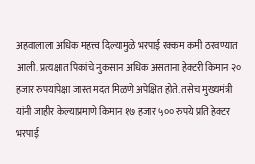अहवालाला अधिक महत्त्व दिल्यामुळे भरपाई रक्कम कमी ठरवण्यात आली. प्रत्यक्षात पिकांचे नुकसान अधिक असताना हेक्टरी किमान २० हजार रुपयांपेक्षा जास्त मदत मिळणे अपेक्षित होते. तसेच मुख्यमंत्री यांनी जाहीर केल्याप्रमाणे किमान १७ हजार ५०० रुपये प्रति हेक्टर भरपाई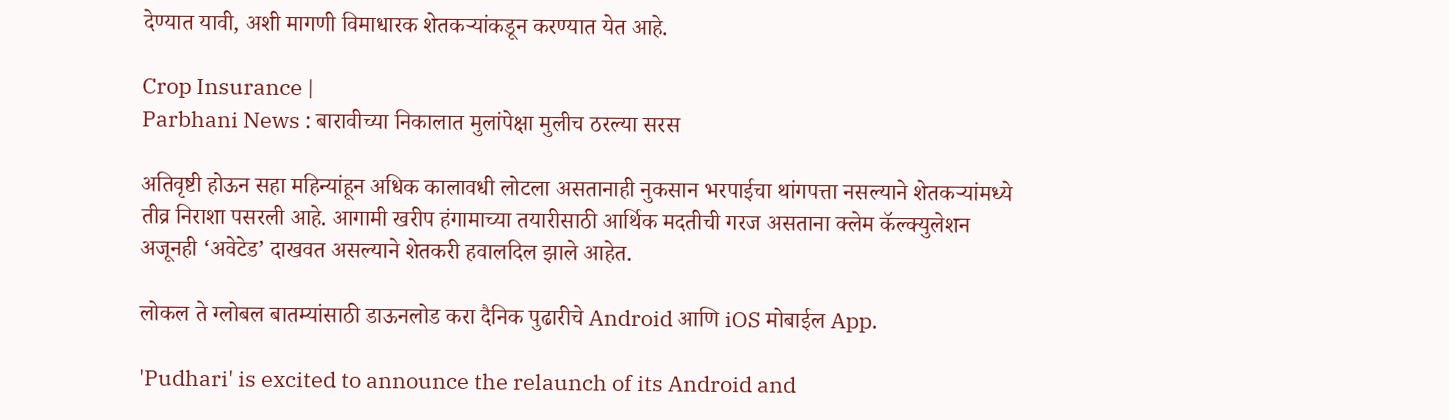देण्यात यावी, अशी मागणी विमाधारक शेतकऱ्यांकडून करण्यात येत आहे.

Crop Insurance |
Parbhani News : बारावीच्या निकालात मुलांपेक्षा मुलीच ठरल्या सरस

अतिवृष्टी होऊन सहा महिन्यांहून अधिक कालावधी लोटला असतानाही नुकसान भरपाईचा थांगपत्ता नसल्याने शेतकऱ्यांमध्ये तीव्र निराशा पसरली आहे. आगामी खरीप हंगामाच्या तयारीसाठी आर्थिक मदतीची गरज असताना क्लेम कॅल्क्युलेशन अजूनही ‘अवेटेड’ दाखवत असल्याने शेतकरी हवालदिल झाले आहेत.

लोकल ते ग्लोबल बातम्यांसाठी डाऊनलोड करा दैनिक पुढारीचे Android आणि iOS मोबाईल App.

'Pudhari' is excited to announce the relaunch of its Android and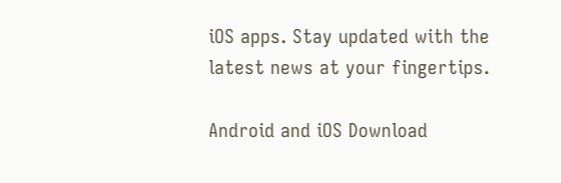iOS apps. Stay updated with the latest news at your fingertips.

Android and iOS Download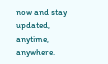now and stay updated, anytime, anywhere.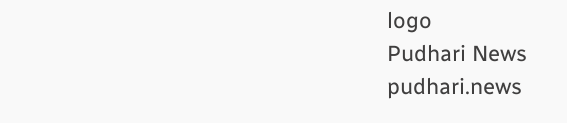logo
Pudhari News
pudhari.news